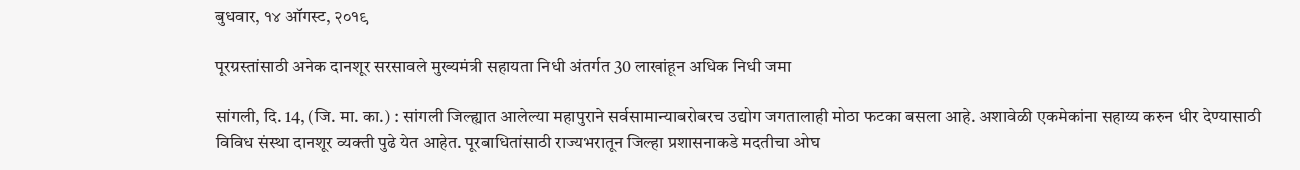बुधवार, १४ ऑगस्ट, २०१९

पूरग्रस्तांसाठी अनेक दानशूर सरसावले मुख्यमंत्री सहायता निधी अंतर्गत 30 लाखांहून अधिक निधी जमा

सांगली, दि. 14, (जि. मा. का.) : सांगली जिल्ह्यात आलेल्या महापुराने सर्वसामान्याबरोबरच उद्योग जगतालाही मोठा फटका बसला आहे. अशावेळी एकमेकांना सहाय्य करुन धीर देण्यासाठी विविध संस्था दानशूर व्यक्ती पुढे येत आहेत. पूरबाधितांसाठी राज्यभरातून जिल्हा प्रशासनाकडे मदतीचा ओघ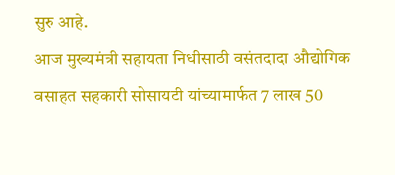सुरु आहे.
आज मुख्यमंत्री सहायता निधीसाठी वसंतदादा औद्योगिक वसाहत सहकारी सोसायटी यांच्यामार्फत 7 लाख 50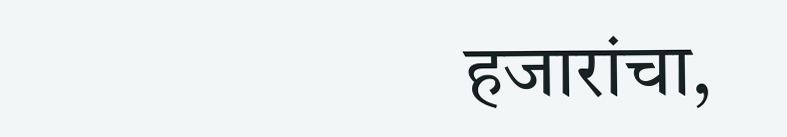हजारांचा,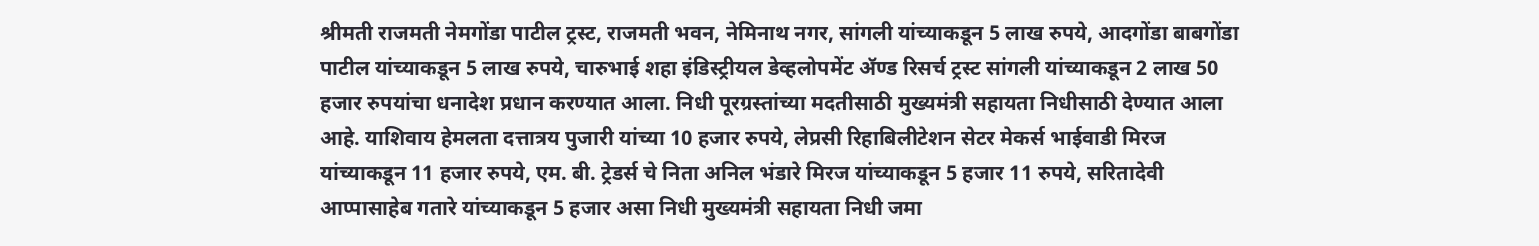श्रीमती राजमती नेमगोंडा पाटील ट्रस्ट, राजमती भवन, नेमिनाथ नगर, सांगली यांच्याकडून 5 लाख रुपये, आदगोंडा बाबगोंडा पाटील यांच्याकडून 5 लाख रुपये, चारुभाई शहा इंडिस्ट्रीयल डेव्हलोपमेंट ॲण्ड रिसर्च ट्रस्ट सांगली यांच्याकडून 2 लाख 50 हजार रुपयांचा धनादेश प्रधान करण्यात आला. निधी पूरग्रस्तांच्या मदतीसाठी मुख्यमंत्री सहायता निधीसाठी देण्यात आला आहे. याशिवाय हेमलता दत्तात्रय पुजारी यांच्या 10 हजार रुपये, लेप्रसी रिहाबिलीटेशन सेटर मेकर्स भाईवाडी मिरज यांच्याकडून 11 हजार रुपये, एम. बी. ट्रेडर्स चे निता अनिल भंडारे मिरज यांच्याकडून 5 हजार 11 रुपये, सरितादेवी आप्पासाहेब गतारे यांच्याकडून 5 हजार असा निधी मुख्यमंत्री सहायता निधी जमा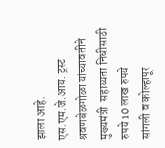झाला आहे.
एस.एम.जे.आय. ट्रस्ट श्रवणबेळगोळा यांच्यावतीने
मुख्यमंत्री  सहाय्यता निधीसाठी रुपये 10 लाख रुपये
सांगली व कोल्हापूर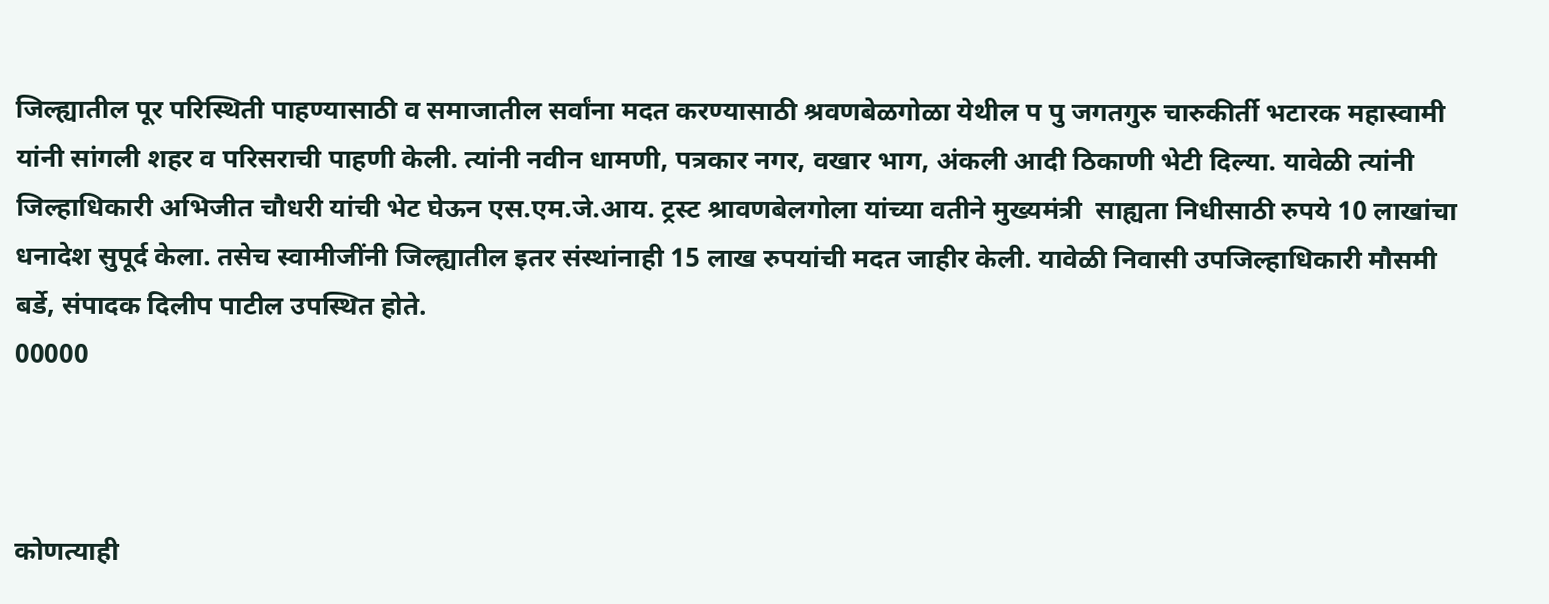जिल्ह्यातील पूर परिस्थिती पाहण्यासाठी व समाजातील सर्वांना मदत करण्यासाठी श्रवणबेळगोळा येथील प पु जगतगुरु चारुकीर्ती भटारक महास्वामी यांनी सांगली शहर व परिसराची पाहणी केली. त्यांनी नवीन धामणी, पत्रकार नगर, वखार भाग, अंकली आदी ठिकाणी भेटी दिल्या. यावेळी त्यांनी जिल्हाधिकारी अभिजीत चौधरी यांची भेट घेऊन एस.एम.जे.आय. ट्रस्ट श्रावणबेलगोला यांच्या वतीने मुख्यमंत्री  साह्यता निधीसाठी रुपये 10 लाखांचा धनादेश सुपूर्द केला. तसेच स्वामीजींनी जिल्ह्यातील इतर संस्थांनाही 15 लाख रुपयांची मदत जाहीर केली. यावेळी निवासी उपजिल्हाधिकारी मौसमी बर्डे, संपादक दिलीप पाटील उपस्थित होते.
00000



कोणत्याही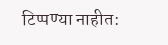टिप्पण्‍या नाहीत: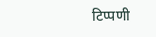टिप्पणी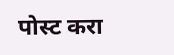पोस्ट करा